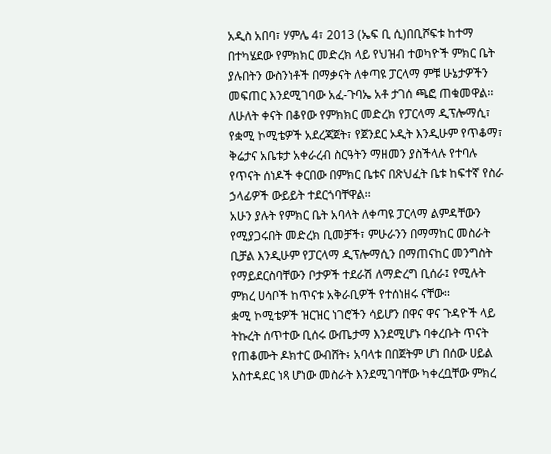አዲስ አበባ፣ ሃምሌ 4፣ 2013 (ኤፍ ቢ ሲ)በቢሾፍቱ ከተማ በተካሄደው የምክክር መድረክ ላይ የህዝብ ተወካዮች ምክር ቤት ያሉበትን ውስንነቶች በማቃናት ለቀጣዩ ፓርላማ ምቹ ሁኔታዎችን መፍጠር እንደሚገባው አፈ-ጉባኤ አቶ ታገሰ ጫፎ ጠቁመዋል፡፡
ለሁለት ቀናት በቆየው የምክክር መድረክ የፓርላማ ዲፕሎማሲ፣ የቋሚ ኮሚቴዎች አደረጃጀት፣ የጀንደር ኦዲት እንዲሁም የጥቆማ፣ ቅሬታና አቤቱታ አቀራረብ ስርዓትን ማዘመን ያስችላሉ የተባሉ የጥናት ሰነዶች ቀርበው በምክር ቤቱና በጽህፈት ቤቱ ከፍተኛ የስራ ኃላፊዎች ውይይት ተደርጎባቸዋል፡፡
አሁን ያሉት የምክር ቤት አባላት ለቀጣዩ ፓርላማ ልምዳቸውን የሚያጋሩበት መድረክ ቢመቻች፣ ምሁራንን በማማከር መስራት ቢቻል እንዲሁም የፓርላማ ዲፕሎማሲን በማጠናከር መንግስት የማይደርስባቸውን ቦታዎች ተደራሽ ለማድረግ ቢሰራ፤ የሚሉት ምክረ ሀሳቦች ከጥናቱ አቅራቢዎች የተሰነዘሩ ናቸው፡፡
ቋሚ ኮሚቴዎች ዝርዝር ነገሮችን ሳይሆን በዋና ዋና ጉዳዮች ላይ ትኩረት ሰጥተው ቢሰሩ ውጤታማ እንደሚሆኑ ባቀረቡት ጥናት የጠቆሙት ዶክተር ውብሸት፥ አባላቱ በበጀትም ሆነ በሰው ሀይል አስተዳደር ነጻ ሆነው መስራት እንደሚገባቸው ካቀረቧቸው ምክረ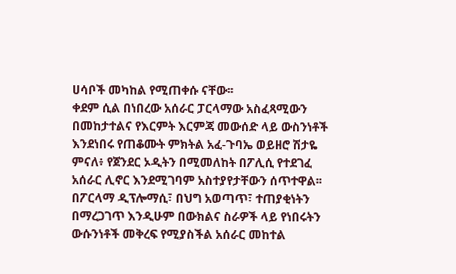ሀሳቦች መካከል የሚጠቀሱ ናቸው፡፡
ቀደም ሲል በነበረው አሰራር ፓርላማው አስፈጻሚውን በመከታተልና የእርምት እርምጃ መውሰድ ላይ ውስንነቶች እንደነበሩ የጠቆሙት ምክትል አፈ-ጉባኤ ወይዘሮ ሽታዬ ምናለ፥ የጀንደር ኦዲትን በሚመለከት በፖሊሲ የተደገፈ አሰራር ሊኖር እንደሚገባም አስተያየታቸውን ሰጥተዋል፡፡
በፖርላማ ዲፕሎማሲ፣ በህግ አወጣጥ፣ ተጠያቂነትን በማረጋገጥ እንዲሁም በውክልና ስራዎች ላይ የነበሩትን ውሱንነቶች መቅረፍ የሚያስችል አሰራር መከተል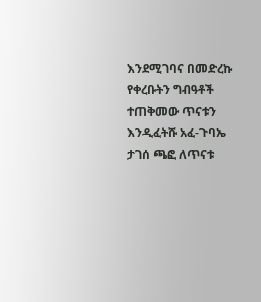እንደሚገባና በመድረኩ የቀረቡትን ግብዓቶች ተጠቅመው ጥናቱን እንዲፈትሹ አፈ-ጉባኤ ታገሰ ጫፎ ለጥናቱ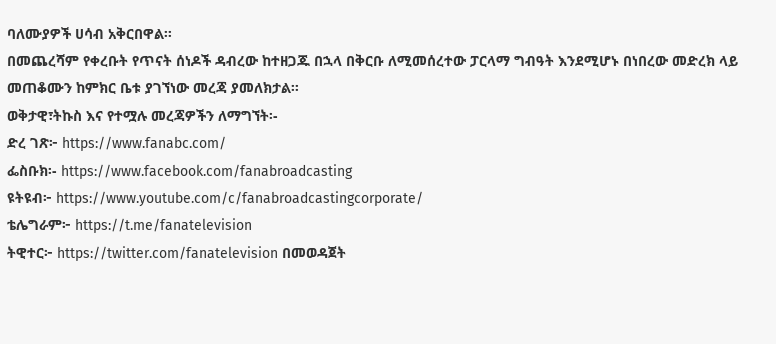ባለሙያዎች ሀሳብ አቅርበዋል፡፡
በመጨረሻም የቀረቡት የጥናት ሰነዶች ዳብረው ከተዘጋጁ በኋላ በቅርቡ ለሚመሰረተው ፓርላማ ግብዓት እንደሚሆኑ በነበረው መድረክ ላይ መጠቆሙን ከምክር ቤቱ ያገኘነው መረጃ ያመለክታል፡፡
ወቅታዊ፣ትኩስ እና የተሟሉ መረጃዎችን ለማግኘት፡-
ድረ ገጽ፦ https://www.fanabc.com/
ፌስቡክ፡- https://www.facebook.com/fanabroadcasting
ዩትዩብ፦ https://www.youtube.com/c/fanabroadcastingcorporate/
ቴሌግራም፦ https://t.me/fanatelevision
ትዊተር፦ https://twitter.com/fanatelevision በመወዳጀት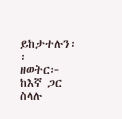ይከታተሉን፡፡
ዘወትር፦ ከእኛ ጋር ስላሉ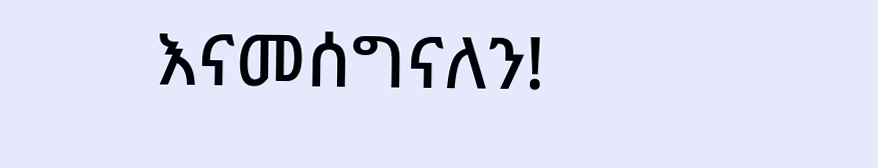እናመሰግናለን!